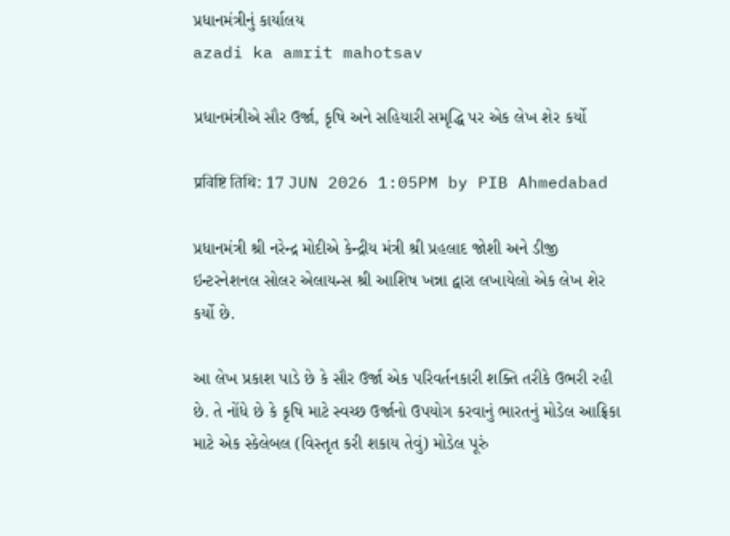પ્રધાનમંત્રીનું કાર્યાલય
azadi ka amrit mahotsav

પ્રધાનમંત્રીએ સૌર ઉર્જા, કૃષિ અને સહિયારી સમૃદ્ધિ પર એક લેખ શેર કર્યો

प्रविष्टि तिथि: 17 JUN 2026 1:05PM by PIB Ahmedabad

પ્રધાનમંત્રી શ્રી નરેન્દ્ર મોદીએ કેન્દ્રીય મંત્રી શ્રી પ્રહલાદ જોશી અને ડીજી ઇન્ટરનેશનલ સોલર એલાયન્સ શ્રી આશિષ ખન્ના દ્વારા લખાયેલો એક લેખ શેર કર્યો છે.

આ લેખ પ્રકાશ પાડે છે કે સૌર ઉર્જા એક પરિવર્તનકારી શક્તિ તરીકે ઉભરી રહી છે. તે નોંધે છે કે કૃષિ માટે સ્વચ્છ ઉર્જાનો ઉપયોગ કરવાનું ભારતનું મોડેલ આફ્રિકા માટે એક સ્કેલેબલ (વિસ્તૃત કરી શકાય તેવું) મોડેલ પૂરું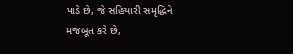પાડે છે, જે સહિયારી સમૃદ્ધિને મજબૂત કરે છે,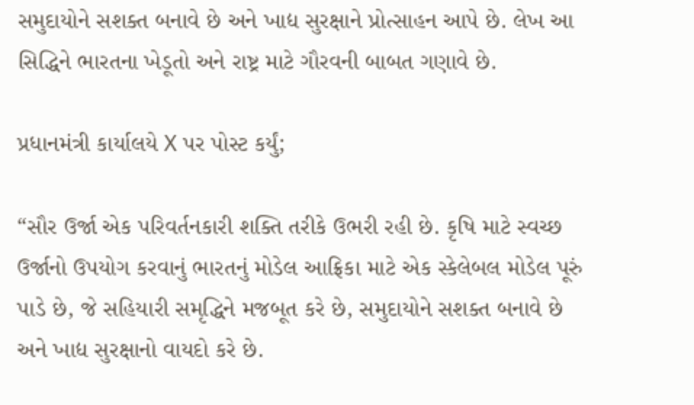સમુદાયોને સશક્ત બનાવે છે અને ખાદ્ય સુરક્ષાને પ્રોત્સાહન આપે છે. લેખ આ સિદ્ધિને ભારતના ખેડૂતો અને રાષ્ટ્ર માટે ગૌરવની બાબત ગણાવે છે.

પ્રધાનમંત્રી કાર્યાલયે X પર પોસ્ટ કર્યું;

“સૌર ઉર્જા એક પરિવર્તનકારી શક્તિ તરીકે ઉભરી રહી છે. કૃષિ માટે સ્વચ્છ ઉર્જાનો ઉપયોગ કરવાનું ભારતનું મોડેલ આફ્રિકા માટે એક સ્કેલેબલ મોડેલ પૂરું પાડે છે, જે સહિયારી સમૃદ્ધિને મજબૂત કરે છે, સમુદાયોને સશક્ત બનાવે છે અને ખાદ્ય સુરક્ષાનો વાયદો કરે છે.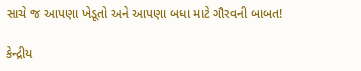સાચે જ આપણા ખેડૂતો અને આપણા બધા માટે ગૌરવની બાબત!

કેન્દ્રીય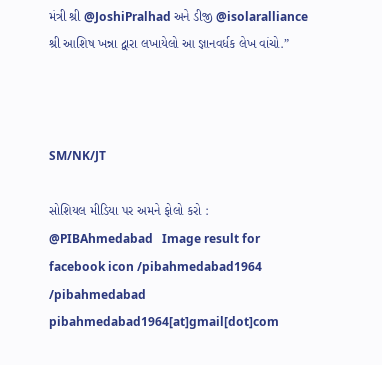મંત્રી શ્રી @JoshiPralhad અને ડીજી @isolaralliance શ્રી આશિષ ખન્ના દ્વારા લખાયેલો આ જ્ઞાનવર્ધક લેખ વાંચો.”



SM/NK/JT

સોશિયલ મીડિયા પર અમને ફોલો કરો :  @PIBAhmedabad   Image result for facebook icon /pibahmedabad1964    /pibahmedabad  pibahmedabad1964[at]gmail[dot]com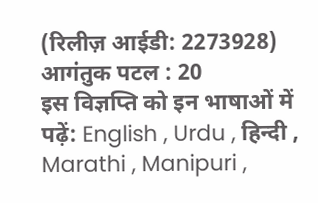(रिलीज़ आईडी: 2273928) आगंतुक पटल : 20
इस विज्ञप्ति को इन भाषाओं में पढ़ें: English , Urdu , हिन्दी , Marathi , Manipuri ,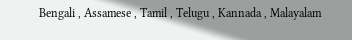Bengali , Assamese , Tamil , Telugu , Kannada , Malayalam